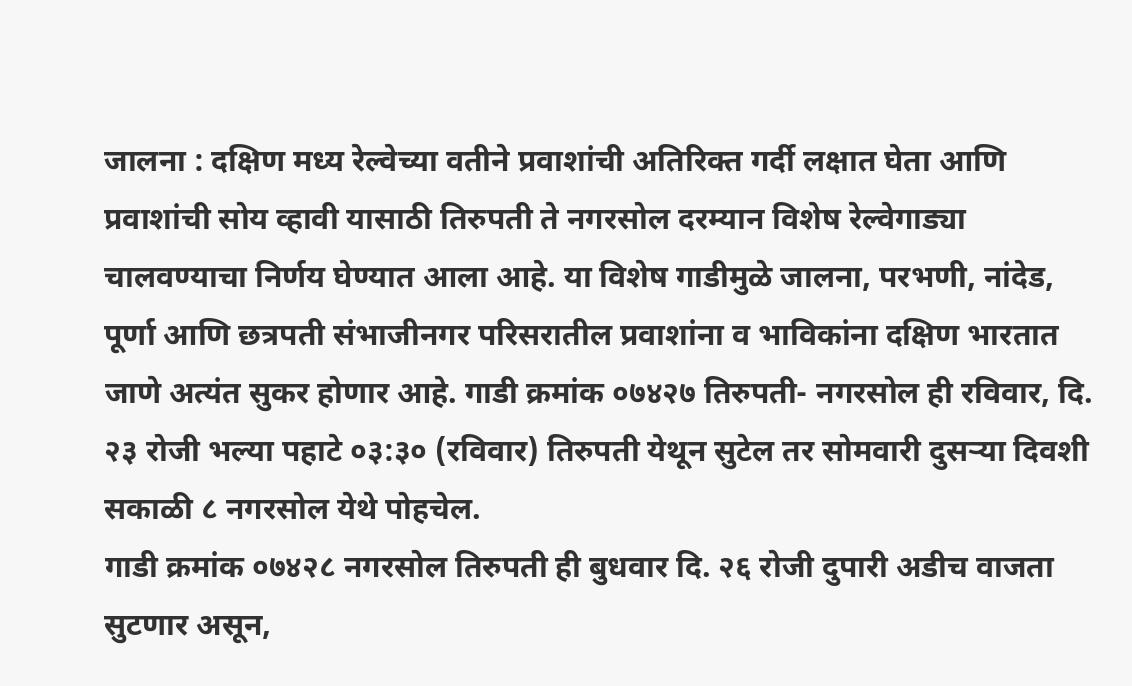जालना : दक्षिण मध्य रेल्वेच्या वतीने प्रवाशांची अतिरिक्त गर्दी लक्षात घेता आणि प्रवाशांची सोय व्हावी यासाठी तिरुपती ते नगरसोल दरम्यान विशेष रेल्वेगाड्या चालवण्याचा निर्णय घेण्यात आला आहे. या विशेष गाडीमुळे जालना, परभणी, नांदेड, पूर्णा आणि छत्रपती संभाजीनगर परिसरातील प्रवाशांना व भाविकांना दक्षिण भारतात जाणे अत्यंत सुकर होणार आहे. गाडी क्रमांक ०७४२७ तिरुपती- नगरसोल ही रविवार, दि. २३ रोजी भल्या पहाटे ०३:३० (रविवार) तिरुपती येथून सुटेल तर सोमवारी दुसऱ्या दिवशी सकाळी ८ नगरसोल येथे पोहचेल.
गाडी क्रमांक ०७४२८ नगरसोल तिरुपती ही बुधवार दि. २६ रोजी दुपारी अडीच वाजता सुटणार असून,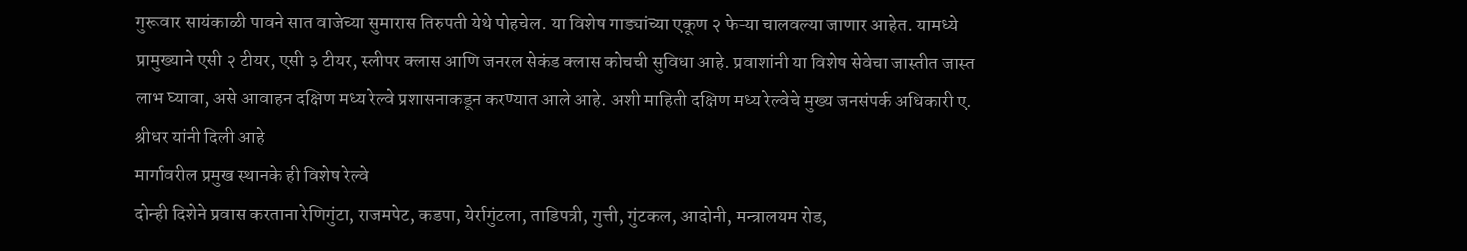गुरूवार सायंकाळी पावने सात वाजेच्या सुमारास तिरुपती येथे पोहचेल. या विशेष गाड्यांच्या एकूण २ फेऱ्या चालवल्या जाणार आहेत. यामध्ये प्रामुख्याने एसी २ टीयर, एसी ३ टीयर, स्लीपर क्लास आणि जनरल सेकंड क्लास कोचची सुविधा आहे. प्रवाशांनी या विशेष सेवेचा जास्तीत जास्त लाभ घ्यावा, असे आवाहन दक्षिण मध्य रेल्वे प्रशासनाकडून करण्यात आले आहे. अशी माहिती दक्षिण मध्य रेल्वेचे मुख्य जनसंपर्क अधिकारी ए. श्रीधर यांनी दिली आहे
मार्गावरील प्रमुख स्थानके ही विशेष रेल्वे
दोन्ही दिशेने प्रवास करताना रेणिगुंटा, राजमपेट, कडपा, येर्रागुंटला, ताडिपत्री, गुत्ती, गुंटकल, आदोनी, मन्त्रालयम रोड,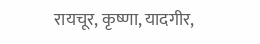रायचूर, कृष्णा, यादगीर,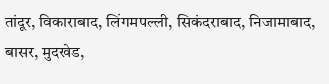तांदूर, विकाराबाद, लिंगमपल्ली, सिकंदराबाद, निजामाबाद, बासर, मुदखेड,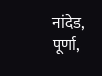नांदेड, पूर्णा,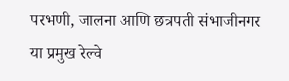परभणी, जालना आणि छत्रपती संभाजीनगर या प्रमुख रेल्वे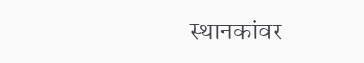स्थानकांवर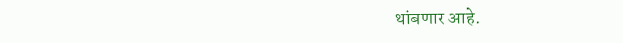थांबणार आहे.